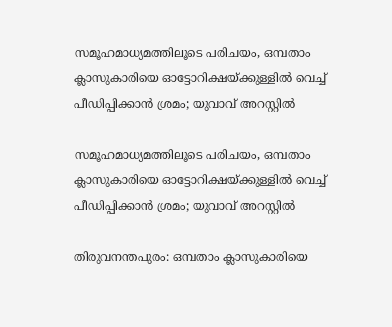സമൂഹമാധ്യമത്തിലൂടെ പരിചയം, ഒമ്പതാം ക്ലാസുകാരിയെ ഓട്ടോറിക്ഷയ്ക്കുള്ളിൽ വെച്ച് പീഡിപ്പിക്കാൻ ശ്രമം; യുവാവ് അറസ്റ്റിൽ

സമൂഹമാധ്യമത്തിലൂടെ പരിചയം, ഒമ്പതാം ക്ലാസുകാരിയെ ഓട്ടോറിക്ഷയ്ക്കുള്ളിൽ വെച്ച് പീഡിപ്പിക്കാൻ ശ്രമം; യുവാവ് അറസ്റ്റിൽ

തിരുവനന്തപുരം: ഒമ്പതാം ക്ലാസുകാരിയെ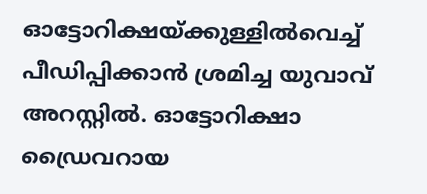ഓട്ടോറിക്ഷയ്ക്കുള്ളില്‍വെച്ച് പീഡിപ്പിക്കാന്‍ ശ്രമിച്ച യുവാവ് അറസ്റ്റില്‍. ഓട്ടോറിക്ഷാ ഡ്രൈവറായ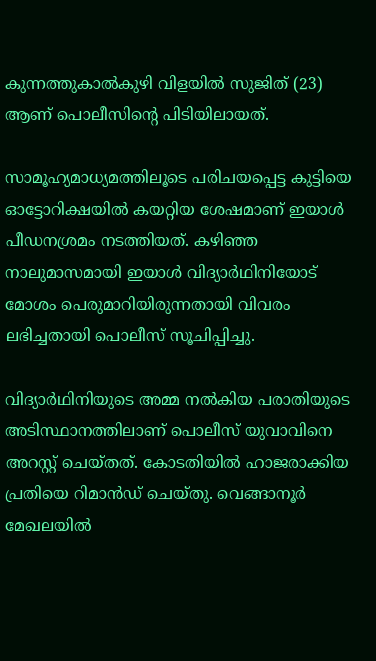കുന്നത്തുകാല്‍കുഴി വിളയില്‍ സുജിത് (23) ആണ് പൊലീസിന്റെ പിടിയിലായത്.

സാമൂഹ്യമാധ്യമത്തിലൂടെ പരിചയപ്പെട്ട കുട്ടിയെ ഓട്ടോറിക്ഷയില്‍ കയറ്റിയ ശേഷമാണ് ഇയാള്‍ പീഡനശ്രമം നടത്തിയത്. കഴിഞ്ഞ നാലുമാസമായി ഇയാള്‍ വിദ്യാര്‍ഥിനിയോട് മോശം പെരുമാറിയിരുന്നതായി വിവരം ലഭിച്ചതായി പൊലീസ് സൂചിപ്പിച്ചു.

വിദ്യാര്‍ഥിനിയുടെ അമ്മ നല്‍കിയ പരാതിയുടെ അടിസ്ഥാനത്തിലാണ് പൊലീസ് യുവാവിനെ അറസ്റ്റ് ചെയ്തത്. കോടതിയില്‍ ഹാജരാക്കിയ പ്രതിയെ റിമാന്‍ഡ് ചെയ്തു. വെങ്ങാനൂര്‍ മേഖലയില്‍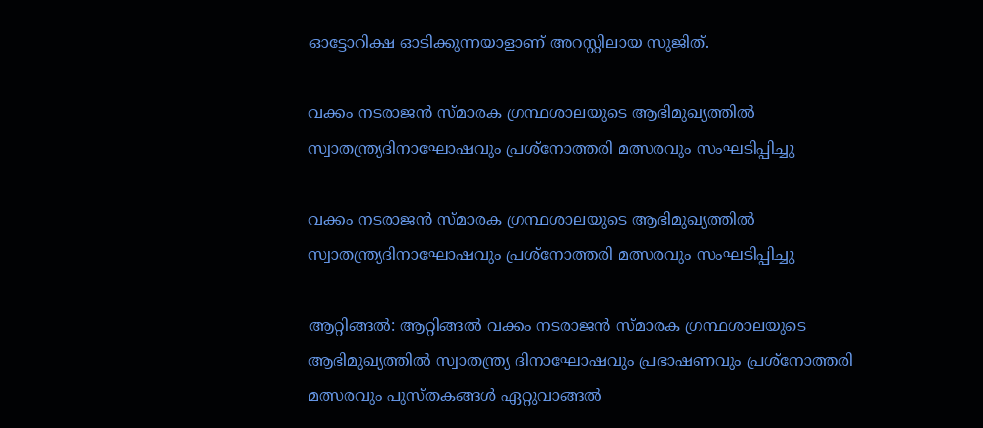ഓട്ടോറിക്ഷ ഓടിക്കുന്നയാളാണ് അറസ്റ്റിലായ സുജിത്.

വക്കം നടരാജൻ സ്മാരക ഗ്രന്ഥശാലയുടെ ആഭിമുഖ്യത്തിൽ സ്വാതന്ത്ര്യദിനാഘോഷവും പ്രശ്നോത്തരി മത്സരവും സംഘടിപ്പിച്ചു

വക്കം നടരാജൻ സ്മാരക ഗ്രന്ഥശാലയുടെ ആഭിമുഖ്യത്തിൽ സ്വാതന്ത്ര്യദിനാഘോഷവും പ്രശ്നോത്തരി മത്സരവും സംഘടിപ്പിച്ചു

ആറ്റിങ്ങൽ: ആറ്റിങ്ങൽ വക്കം നടരാജൻ സ്മാരക ഗ്രന്ഥശാലയുടെ ആഭിമുഖ്യത്തിൽ സ്വാതന്ത്ര്യ ദിനാഘോഷവും പ്രഭാഷണവും പ്രശ്നോത്തരി മത്സരവും പുസ്തകങ്ങൾ ഏറ്റുവാങ്ങൽ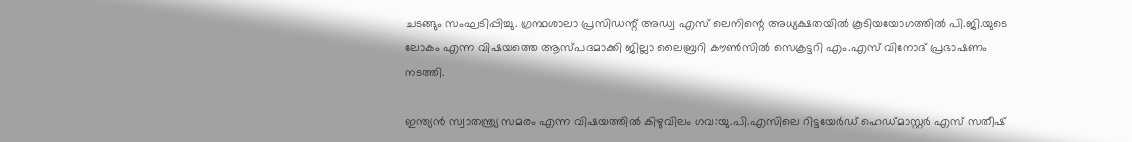ചടങ്ങും സംഘടിപ്പിച്ചു. ഗ്രന്ഥശാലാ പ്രസിഡന്റ് അഡ്വ എസ് ലെനിന്റെ അധ്യക്ഷതയിൽ കൂടിയയോഗത്തിൽ പി.ജി.യുടെ ലോകം എന്ന വിഷയത്തെ ആസ്പദമാക്കി ജില്ലാ ലൈബ്രറി കൗൺസിൽ സെക്രട്ടറി എം.എസ് വിനോദ് പ്രഭാഷണം നടത്തി.

ഇന്ത്യൻ സ്വാതന്ത്ര്യ സമരം എന്ന വിഷയത്തിൽ കിഴുവിലം ഗവ:യു.പി.എസിലെ റിട്ടയേർഡ് ഹെഡ്മാസ്റ്റർ എസ് സതീഷ്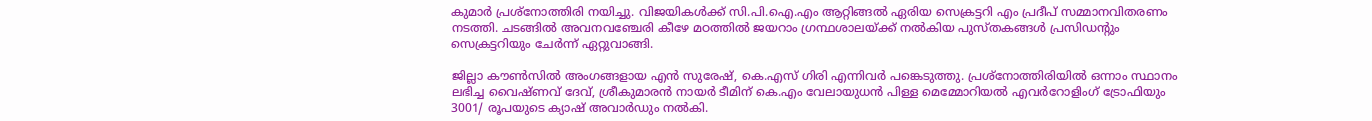കുമാർ പ്രശ്നോത്തിരി നയിച്ചു. വിജയികൾക്ക് സി.പി.ഐ.എം ആറ്റിങ്ങൽ ഏരിയ സെക്രട്ടറി എം പ്രദീപ് സമ്മാനവിതരണം നടത്തി. ചടങ്ങിൽ അവനവഞ്ചേരി കീഴേ മഠത്തിൽ ജയറാം ഗ്രന്ഥശാലയ്ക്ക് നൽകിയ പുസ്തകങ്ങൾ പ്രസിഡന്റും സെക്രട്ടറിയും ചേർന്ന് ഏറ്റുവാങ്ങി.

ജില്ലാ കൗൺസിൽ അംഗങ്ങളായ എൻ സുരേഷ്, കെ.എസ് ഗിരി എന്നിവർ പങ്കെടുത്തു. പ്രശ്നോത്തിരിയിൽ ഒന്നാം സ്ഥാനം ലഭിച്ച വൈഷ്ണവ് ദേവ്, ശ്രീകുമാരൻ നായർ ടീമിന് കെ.എം വേലായുധൻ പിള്ള മെമ്മോറിയൽ എവർറോളിംഗ് ട്രോഫിയും 3001/ രൂപയുടെ ക്യാഷ് അവാർഡും നൽകി.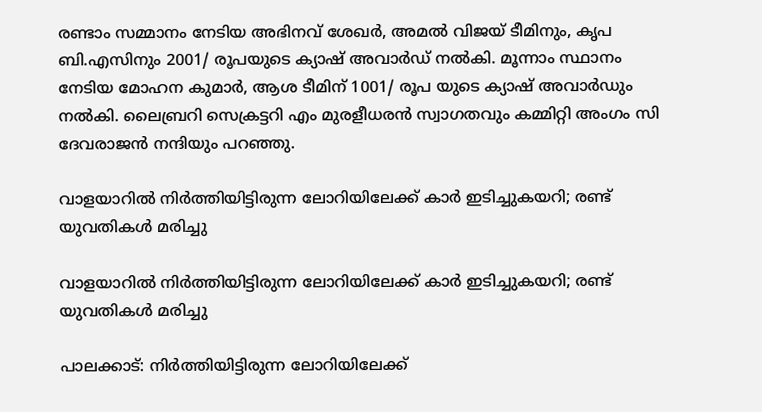രണ്ടാം സമ്മാനം നേടിയ അഭിനവ് ശേഖർ, അമൽ വിജയ് ടീമിനും, കൃപ ബി.എസിനും 2001/ രൂപയുടെ ക്യാഷ് അവാർഡ് നൽകി. മൂന്നാം സ്ഥാനം നേടിയ മോഹന കുമാർ, ആശ ടീമിന് 1001/ രൂപ യുടെ ക്യാഷ് അവാർഡും നൽകി. ലൈബ്രറി സെക്രട്ടറി എം മുരളീധരൻ സ്വാഗതവും കമ്മിറ്റി അംഗം സി ദേവരാജൻ നന്ദിയും പറഞ്ഞു.

വാളയാറില്‍ നിര്‍ത്തിയിട്ടിരുന്ന ലോറിയിലേക്ക് കാര്‍ ഇടിച്ചുകയറി; രണ്ട് യുവതികള്‍ മരിച്ചു

വാളയാറില്‍ നിര്‍ത്തിയിട്ടിരുന്ന ലോറിയിലേക്ക് കാര്‍ ഇടിച്ചുകയറി; രണ്ട് യുവതികള്‍ മരിച്ചു

പാലക്കാട്: നിര്‍ത്തിയിട്ടിരുന്ന ലോറിയിലേക്ക്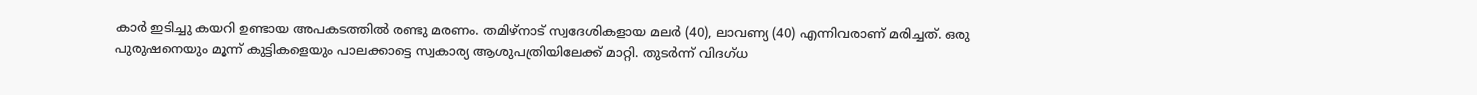കാര്‍ ഇടിച്ചു കയറി ഉണ്ടായ അപകടത്തില്‍ രണ്ടു മരണം. തമിഴ്‌നാട് സ്വദേശികളായ മലര്‍ (40), ലാവണ്യ (40) എന്നിവരാണ് മരിച്ചത്. ഒരു പുരുഷനെയും മൂന്ന് കുട്ടികളെയും പാലക്കാട്ടെ സ്വകാര്യ ആശുപത്രിയിലേക്ക് മാറ്റി. തുടര്‍ന്ന് വിദഗ്ധ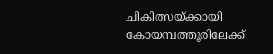ചികിത്സയ്ക്കായി കോയമ്പത്തൂരിലേക്ക്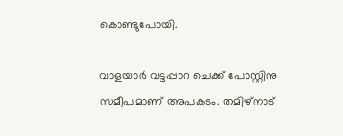കൊണ്ടുപോയി.

വാളയാര്‍ വട്ടപ്പാറ ചെക്ക് പോസ്റ്റിനു സമീപമാണ് അപകടം. തമിഴ്‌നാട്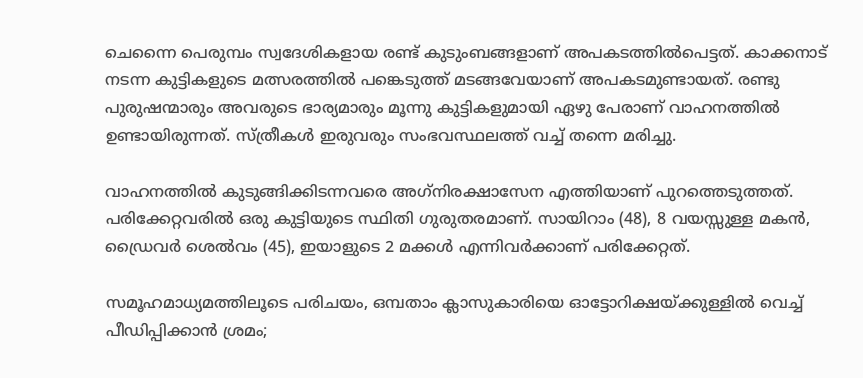ചെന്നൈ പെരുമ്പം സ്വദേശികളായ രണ്ട് കുടുംബങ്ങളാണ് അപകടത്തില്‍പെട്ടത്. കാക്കനാട് നടന്ന കുട്ടികളുടെ മത്സരത്തില്‍ പങ്കെടുത്ത് മടങ്ങവേയാണ് അപകടമുണ്ടായത്. രണ്ടു പുരുഷന്മാരും അവരുടെ ഭാര്യമാരും മൂന്നു കുട്ടികളുമായി ഏഴു പേരാണ് വാഹനത്തില്‍ ഉണ്ടായിരുന്നത്. സ്ത്രീകള്‍ ഇരുവരും സംഭവസ്ഥലത്ത് വച്ച് തന്നെ മരിച്ചു.

വാഹനത്തില്‍ കുടുങ്ങിക്കിടന്നവരെ അഗ്‌നിരക്ഷാസേന എത്തിയാണ് പുറത്തെടുത്തത്. പരിക്കേറ്റവരില്‍ ഒരു കുട്ടിയുടെ സ്ഥിതി ഗുരുതരമാണ്. സായിറാം (48), 8 വയസ്സുള്ള മകന്‍, ഡ്രൈവര്‍ ശെല്‍വം (45), ഇയാളുടെ 2 മക്കള്‍ എന്നിവര്‍ക്കാണ് പരിക്കേറ്റത്.

സമൂഹമാധ്യമത്തിലൂടെ പരിചയം, ഒമ്പതാം ക്ലാസുകാരിയെ ഓട്ടോറിക്ഷയ്ക്കുള്ളിൽ വെച്ച് പീഡിപ്പിക്കാൻ ശ്രമം;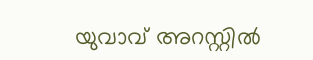യുവാവ് അറസ്റ്റിൽ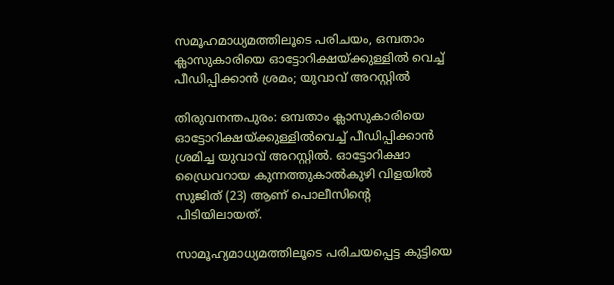സമൂഹമാധ്യമത്തിലൂടെ പരിചയം, ഒമ്പതാം ക്ലാസുകാരിയെ ഓട്ടോറിക്ഷയ്ക്കുള്ളിൽ വെച്ച് പീഡിപ്പിക്കാൻ ശ്രമം; യുവാവ് അറസ്റ്റിൽ

തിരുവനന്തപുരം: ഒമ്പതാം ക്ലാസുകാരിയെ ഓട്ടോറിക്ഷയ്ക്കുള്ളില്‍വെച്ച് പീഡിപ്പിക്കാന്‍ ശ്രമിച്ച യുവാവ് അറസ്റ്റില്‍. ഓട്ടോറിക്ഷാ ഡ്രൈവറായ കുന്നത്തുകാല്‍കുഴി വിളയില്‍ സുജിത് (23) ആണ് പൊലീസിന്റെ പിടിയിലായത്.

സാമൂഹ്യമാധ്യമത്തിലൂടെ പരിചയപ്പെട്ട കുട്ടിയെ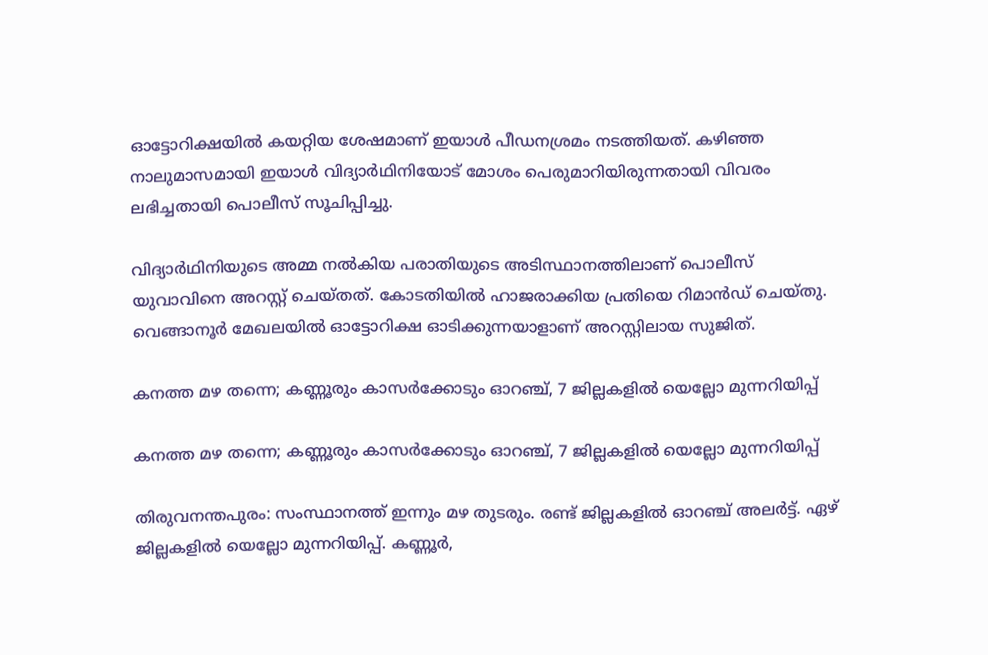ഓട്ടോറിക്ഷയില്‍ കയറ്റിയ ശേഷമാണ് ഇയാള്‍ പീഡനശ്രമം നടത്തിയത്. കഴിഞ്ഞ നാലുമാസമായി ഇയാള്‍ വിദ്യാര്‍ഥിനിയോട് മോശം പെരുമാറിയിരുന്നതായി വിവരം ലഭിച്ചതായി പൊലീസ് സൂചിപ്പിച്ചു.

വിദ്യാര്‍ഥിനിയുടെ അമ്മ നല്‍കിയ പരാതിയുടെ അടിസ്ഥാനത്തിലാണ് പൊലീസ് യുവാവിനെ അറസ്റ്റ് ചെയ്തത്. കോടതിയില്‍ ഹാജരാക്കിയ പ്രതിയെ റിമാന്‍ഡ് ചെയ്തു. വെങ്ങാനൂര്‍ മേഖലയില്‍ ഓട്ടോറിക്ഷ ഓടിക്കുന്നയാളാണ് അറസ്റ്റിലായ സുജിത്.

കനത്ത മഴ തന്നെ; കണ്ണൂരും കാസര്‍ക്കോടും ഓറഞ്ച്, 7 ജില്ലകളില്‍ യെല്ലോ മുന്നറിയിപ്പ്

കനത്ത മഴ തന്നെ; കണ്ണൂരും കാസര്‍ക്കോടും ഓറഞ്ച്, 7 ജില്ലകളില്‍ യെല്ലോ മുന്നറിയിപ്പ്

തിരുവനന്തപുരം: സംസ്ഥാനത്ത് ഇന്നും മഴ തുടരും. രണ്ട് ജില്ലകളില്‍ ഓറഞ്ച് അലര്‍ട്ട്. ഏഴ് ജില്ലകളില്‍ യെല്ലോ മുന്നറിയിപ്പ്. കണ്ണൂര്‍,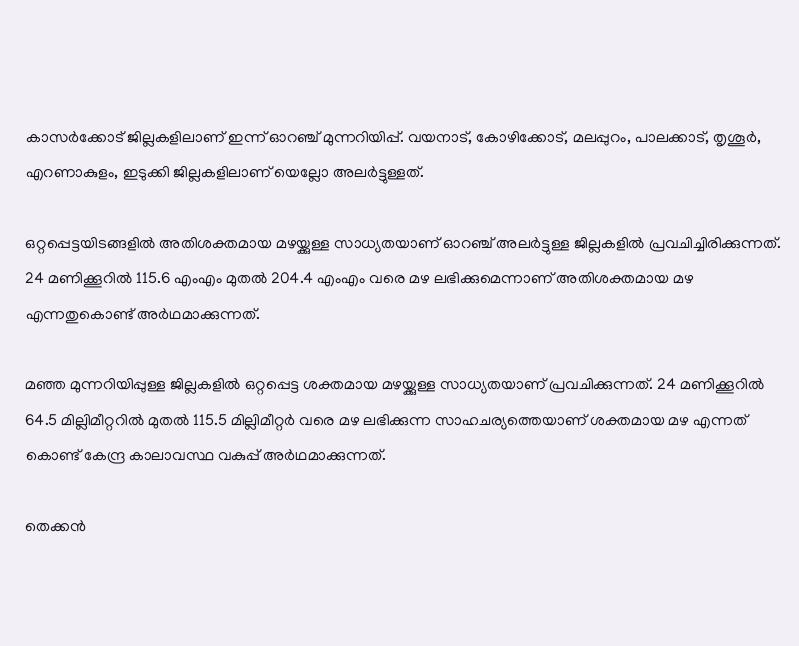കാസര്‍ക്കോട് ജില്ലകളിലാണ് ഇന്ന് ഓറഞ്ച് മുന്നറിയിപ്പ്. വയനാട്, കോഴിക്കോട്, മലപ്പുറം, പാലക്കാട്, തൃശൂര്‍, എറണാകുളം, ഇടുക്കി ജില്ലകളിലാണ് യെല്ലോ അലര്‍ട്ടുള്ളത്.

ഒറ്റപ്പെട്ടയിടങ്ങളില്‍ അതിശക്തമായ മഴയ്ക്കുള്ള സാധ്യതയാണ് ഓറഞ്ച് അലര്‍ട്ടുള്ള ജില്ലകളില്‍ പ്രവചിച്ചിരിക്കുന്നത്. 24 മണിക്കൂറില്‍ 115.6 എംഎം മുതല്‍ 204.4 എംഎം വരെ മഴ ലഭിക്കുമെന്നാണ് അതിശക്തമായ മഴ എന്നതുകൊണ്ട് അര്‍ഥമാക്കുന്നത്.

മഞ്ഞ മുന്നറിയിപ്പുള്ള ജില്ലകളില്‍ ഒറ്റപ്പെട്ട ശക്തമായ മഴയ്ക്കുള്ള സാധ്യതയാണ് പ്രവചിക്കുന്നത്. 24 മണിക്കൂറില്‍ 64.5 മില്ലിമീറ്ററില്‍ മുതല്‍ 115.5 മില്ലിമീറ്റര്‍ വരെ മഴ ലഭിക്കുന്ന സാഹചര്യത്തെയാണ് ശക്തമായ മഴ എന്നത് കൊണ്ട് കേന്ദ്ര കാലാവസ്ഥ വകുപ്പ് അര്‍ഥമാക്കുന്നത്.

തെക്കന്‍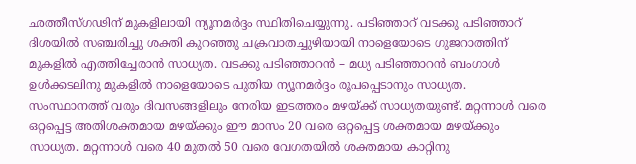ഛത്തീസ്ഗഢിന് മുകളിലായി ന്യൂനമര്‍ദ്ദം സ്ഥിതിചെയ്യുന്നു. പടിഞ്ഞാറ് വടക്കു പടിഞ്ഞാറ് ദിശയില്‍ സഞ്ചരിച്ചു ശക്തി കുറഞ്ഞു ചക്രവാതച്ചുഴിയായി നാളെയോടെ ഗുജറാത്തിന് മുകളില്‍ എത്തിച്ചേരാന്‍ സാധ്യത. വടക്കു പടിഞ്ഞാറന്‍ – മധ്യ പടിഞ്ഞാറന്‍ ബംഗാള്‍ ഉള്‍ക്കടലിനു മുകളില്‍ നാളെയോടെ പുതിയ ന്യൂനമര്‍ദ്ദം രൂപപ്പെടാനും സാധ്യത. സംസ്ഥാനത്ത് വരും ദിവസങ്ങളിലും നേരിയ ഇടത്തരം മഴയ്ക്ക് സാധ്യതയുണ്ട്. മറ്റന്നാള്‍ വരെ ഒറ്റപ്പെട്ട അതിശക്തമായ മഴയ്ക്കും ഈ മാസം 20 വരെ ഒറ്റപ്പെട്ട ശക്തമായ മഴയ്ക്കും സാധ്യത. മറ്റന്നാള്‍ വരെ 40 മുതല്‍ 50 വരെ വേഗതയില്‍ ശക്തമായ കാറ്റിനു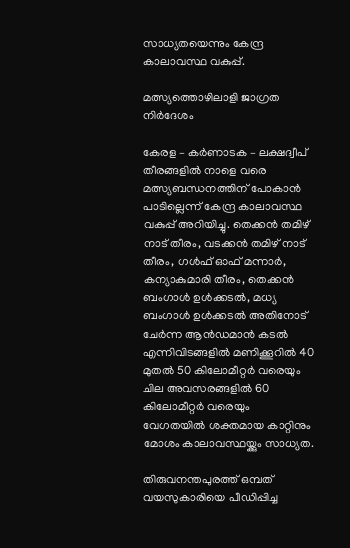സാധ്യതയെന്നും കേന്ദ്ര കാലാവസ്ഥ വകുപ്പ്.

മത്സ്യത്തൊഴിലാളി ജാഗ്രത നിര്‍ദേശം

കേരള – കര്‍ണാടക – ലക്ഷദ്വീപ് തീരങ്ങളില്‍ നാളെ വരെ മത്സ്യബന്ധനത്തിന് പോകാന്‍ പാടില്ലെന്ന് കേന്ദ്ര കാലാവസ്ഥ വകുപ്പ് അറിയിച്ചു. തെക്കന്‍ തമിഴ് നാട് തീരം, വടക്കന്‍ തമിഴ് നാട് തീരം, ഗള്‍ഫ് ഓഫ് മന്നാര്‍, കന്യാകുമാരി തീരം, തെക്കന്‍ ബംഗാള്‍ ഉള്‍ക്കടല്‍, മധ്യ ബംഗാള്‍ ഉള്‍ക്കടല്‍ അതിനോട് ചേര്‍ന്ന ആന്‍ഡമാന്‍ കടല്‍ എന്നിവിടങ്ങളില്‍ മണിക്കൂറില്‍ 40 മുതല്‍ 50 കിലോമീറ്റര്‍ വരെയും ചില അവസരങ്ങളില്‍ 60 കിലോമീറ്റര്‍ വരെയും വേഗതയില്‍ ശക്തമായ കാറ്റിനും മോശം കാലാവസ്ഥയ്ക്കും സാധ്യത.

തിരുവനന്തപുരത്ത് ഒമ്പത് വയസുകാരിയെ പീഡിപ്പിച്ച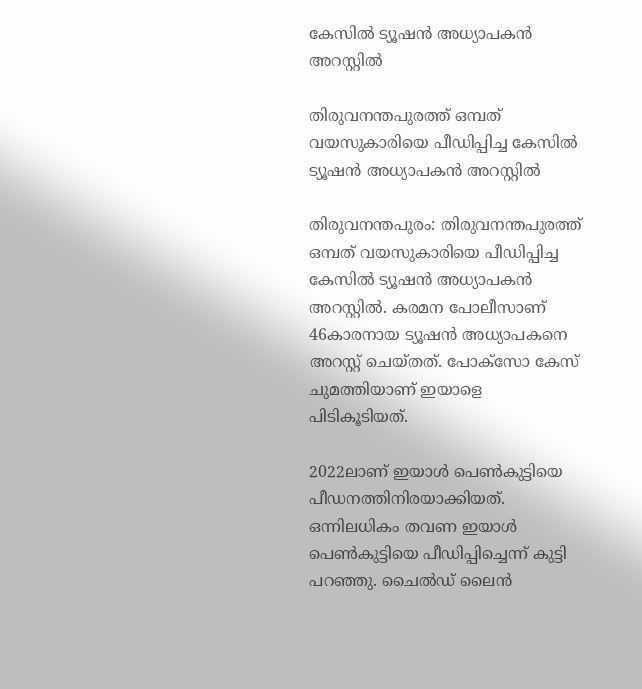കേസില്‍ ട്യൂഷന്‍ അധ്യാപകന്‍ അറസ്റ്റില്‍

തിരുവനന്തപുരത്ത് ഒമ്പത് വയസുകാരിയെ പീഡിപ്പിച്ച കേസില്‍ ട്യൂഷന്‍ അധ്യാപകന്‍ അറസ്റ്റില്‍

തിരുവനന്തപുരം: തിരുവനന്തപുരത്ത് ഒമ്പത് വയസുകാരിയെ പീഡിപ്പിച്ച കേസില്‍ ട്യൂഷന്‍ അധ്യാപകന്‍ അറസ്റ്റില്‍. കരമന പോലീസാണ് 46കാരനായ ട്യൂഷന്‍ അധ്യാപകനെ അറസ്റ്റ് ചെയ്തത്. പോക്‌സോ കേസ് ചുമത്തിയാണ് ഇയാളെ പിടികൂടിയത്.

2022ലാണ് ഇയാള്‍ പെണ്‍കുട്ടിയെ പീഡനത്തിനിരയാക്കിയത്. ഒന്നിലധികം തവണ ഇയാള്‍ പെണ്‍കുട്ടിയെ പീഡിപ്പിച്ചെന്ന് കുട്ടി പറഞ്ഞു. ചൈല്‍ഡ് ലൈന്‍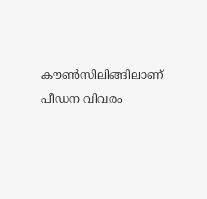കൗണ്‍സിലിങ്ങിലാണ് പീഡന വിവരം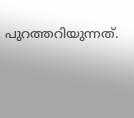പുറത്തറിയുന്നത്.